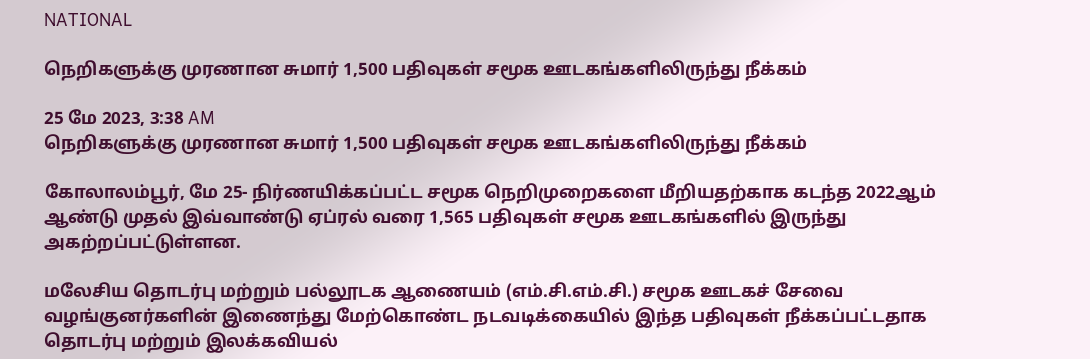NATIONAL

நெறிகளுக்கு முரணான சுமார் 1,500 பதிவுகள் சமூக ஊடகங்களிலிருந்து நீக்கம்

25 மே 2023, 3:38 AM
நெறிகளுக்கு முரணான சுமார் 1,500 பதிவுகள் சமூக ஊடகங்களிலிருந்து நீக்கம்

கோலாலம்பூர், மே 25- நிர்ணயிக்கப்பட்ட சமூக நெறிமுறைகளை மீறியதற்காக கடந்த 2022ஆம் ஆண்டு முதல் இவ்வாண்டு ஏப்ரல் வரை 1,565 பதிவுகள் சமூக ஊடகங்களில் இருந்து அகற்றப்பட்டுள்ளன.

மலேசிய தொடர்பு மற்றும் பல்லூடக ஆணையம் (எம்.சி.எம்.சி.) சமூக ஊடகச் சேவை வழங்குனர்களின் இணைந்து மேற்கொண்ட நடவடிக்கையில் இந்த பதிவுகள் நீக்கப்பட்டதாக தொடர்பு மற்றும் இலக்கவியல்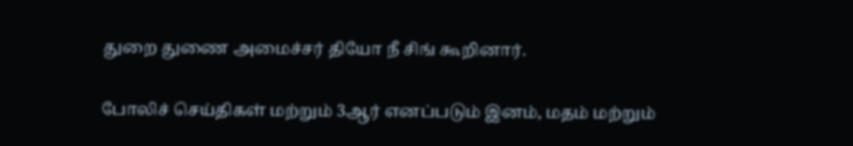துறை துணை அமைச்சர் தியோ நீ சிங் கூறினார்.

போலிச் செய்திகள் மற்றும் 3ஆர் எனப்படும் இனம், மதம் மற்றும்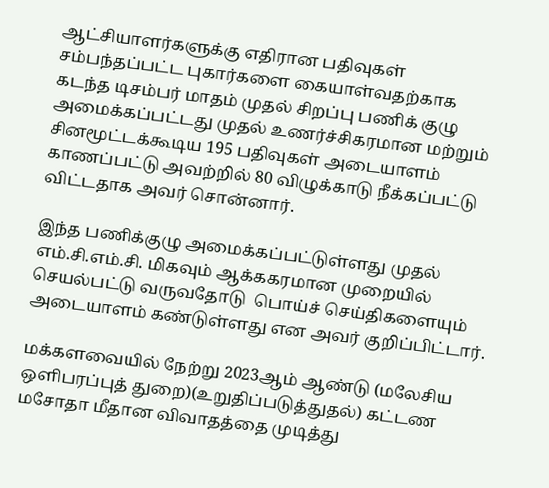ஆட்சியாளர்களுக்கு எதிரான பதிவுகள் சம்பந்தப்பட்ட புகார்களை கையாள்வதற்காக கடந்த டிசம்பர் மாதம் முதல் சிறப்பு பணிக் குழு அமைக்கப்பட்டது முதல் உணர்ச்சிகரமான மற்றும் சினமூட்டக்கூடிய 195 பதிவுகள் அடையாளம் காணப்பட்டு அவற்றில் 80 விழுக்காடு நீக்கப்பட்டு விட்டதாக அவர் சொன்னார்.

இந்த பணிக்குழு அமைக்கப்பட்டுள்ளது முதல் எம்.சி.எம்.சி. மிகவும் ஆக்ககரமான முறையில் செயல்பட்டு வருவதோடு  பொய்ச் செய்திகளையும் அடையாளம் கண்டுள்ளது என அவர் குறிப்பிட்டார்.

மக்களவையில் நேற்று 2023ஆம் ஆண்டு (மலேசிய ஒளிபரப்புத் துறை)(உறுதிப்படுத்துதல்) கட்டண மசோதா மீதான விவாதத்தை முடித்து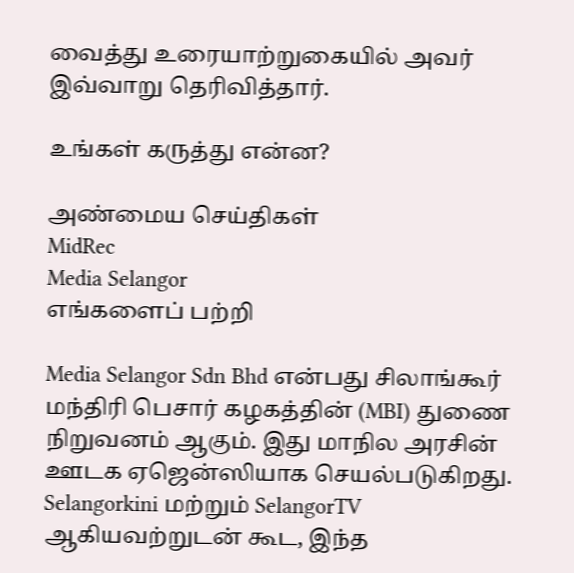வைத்து உரையாற்றுகையில் அவர் இவ்வாறு தெரிவித்தார்.

உங்கள் கருத்து என்ன?

அண்மைய செய்திகள்
MidRec
Media Selangor
எங்களைப் பற்றி

Media Selangor Sdn Bhd என்பது சிலாங்கூர் மந்திரி பெசார் கழகத்தின் (MBI) துணை நிறுவனம் ஆகும். இது மாநில அரசின் ஊடக ஏஜென்ஸியாக செயல்படுகிறது. Selangorkini மற்றும் SelangorTV ஆகியவற்றுடன் கூட, இந்த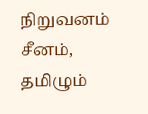நிறுவனம் சீனம், தமிழும்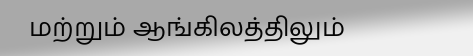மற்றும் ஆங்கிலத்திலும்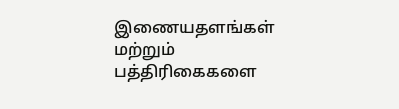இணையதளங்கள் மற்றும் பத்திரிகைகளை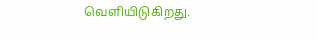வெளியிடுகிறது.